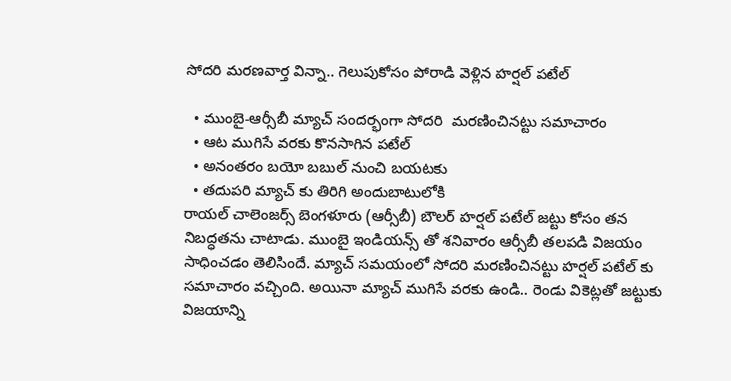సోదరి మరణవార్త విన్నా.. గెలుపుకోసం పోరాడి వెళ్లిన హర్షల్ పటేల్

  • ముంబై-ఆర్సీబీ మ్యాచ్ సందర్భంగా సోదరి  మరణించినట్టు సమాచారం
  • ఆట ముగిసే వరకు కొనసాగిన పటేల్
  • అనంతరం బయో బబుల్ నుంచి బయటకు
  • తదుపరి మ్యాచ్ కు తిరిగి అందుబాటులోకి
రాయల్ చాలెంజర్స్ బెంగళూరు (ఆర్సీబీ) బౌలర్ హర్షల్ పటేల్ జట్టు కోసం తన నిబద్ధతను చాటాడు. ముంబై ఇండియన్స్ తో శనివారం ఆర్సీబీ తలపడి విజయం సాధించడం తెలిసిందే. మ్యాచ్ సమయంలో సోదరి మరణించినట్టు హర్షల్ పటేల్ కు సమాచారం వచ్చింది. అయినా మ్యాచ్ ముగిసే వరకు ఉండి.. రెండు వికెట్లతో జట్టుకు విజయాన్ని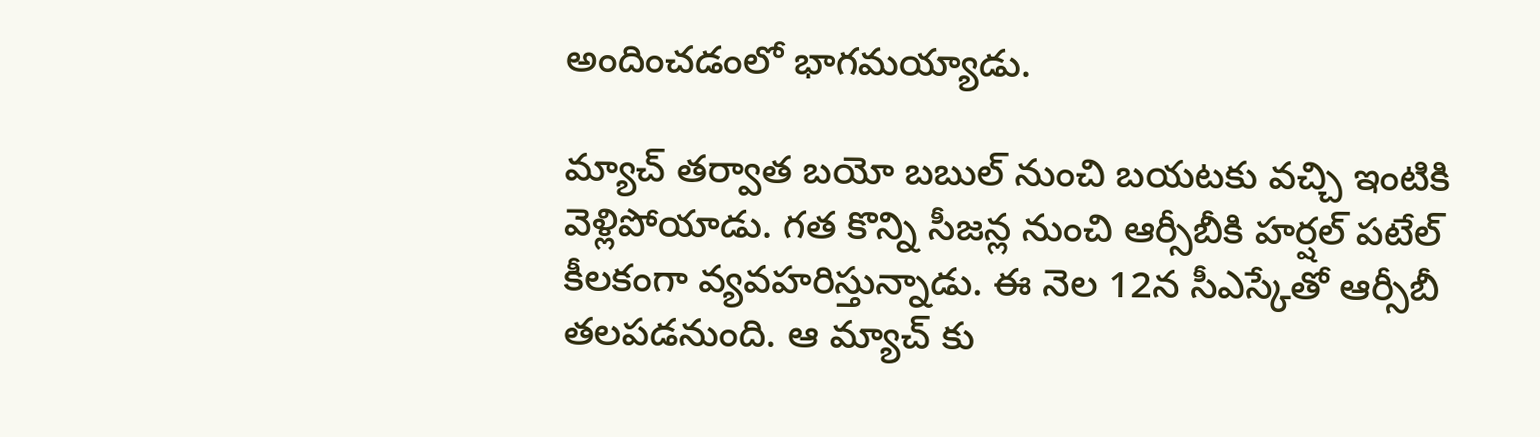అందించడంలో భాగమయ్యాడు.

మ్యాచ్ తర్వాత బయో బబుల్ నుంచి బయటకు వచ్చి ఇంటికి వెళ్లిపోయాడు. గత కొన్ని సీజన్ల నుంచి ఆర్సీబీకి హర్షల్ పటేల్ కీలకంగా వ్యవహరిస్తున్నాడు. ఈ నెల 12న సీఎస్కేతో ఆర్సీబీ తలపడనుంది. ఆ మ్యాచ్ కు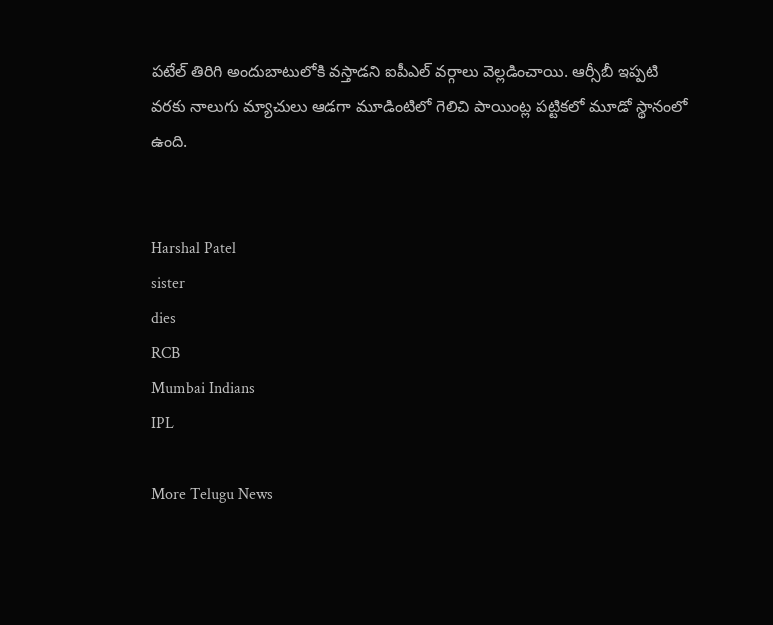పటేల్ తిరిగి అందుబాటులోకి వస్తాడని ఐపీఎల్ వర్గాలు వెల్లడించాయి. ఆర్సీబీ ఇప్పటి వరకు నాలుగు మ్యాచులు ఆడగా మూడింటిలో గెలిచి పాయింట్ల పట్టికలో మూడో స్థానంలో ఉంది.


Harshal Patel
sister
dies
RCB
Mumbai Indians
IPL

More Telugu News